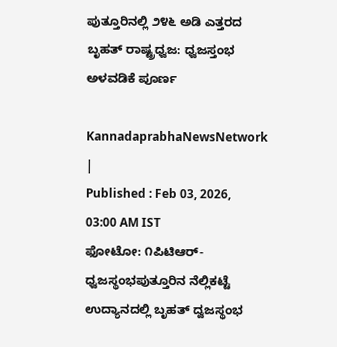ಪುತ್ತೂರಿನಲ್ಲಿ ೨೪೬ ಅಡಿ ಎತ್ತರದ ಬೃಹತ್ ರಾಷ್ಟ್ರಧ್ವಜ: ಧ್ವಜಸ್ತಂಭ ಅಳವಡಿಕೆ ಪೂರ್ಣ

KannadaprabhaNewsNetwork |
Published : Feb 03, 2026, 03:00 AM IST
ಫೋಟೋ: ೧ಪಿಟಿಆರ್-ಧ್ವಜಸ್ಥಂಭಪುತ್ತೂರಿನ ನೆಲ್ಲಿಕಟ್ಟೆ ಉದ್ಯಾನದಲ್ಲಿ ಬೃಹತ್ ದ್ವಜಸ್ಥಂಭ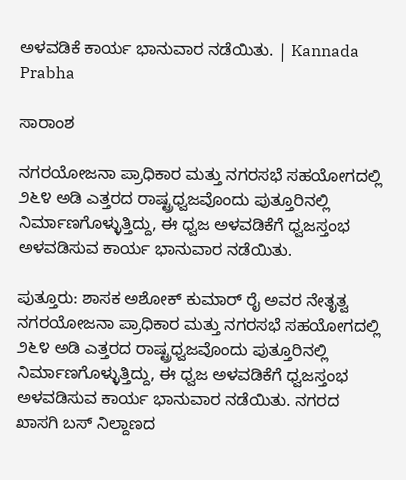ಅಳವಡಿಕೆ ಕಾರ್ಯ ಭಾನುವಾರ ನಡೆಯಿತು. | Kannada Prabha

ಸಾರಾಂಶ

ನಗರಯೋಜನಾ ಪ್ರಾಧಿಕಾರ ಮತ್ತು ನಗರಸಭೆ ಸಹಯೋಗದಲ್ಲಿ ೨೬೪ ಅಡಿ ಎತ್ತರದ ರಾಷ್ಟ್ರಧ್ವಜವೊಂದು ಪುತ್ತೂರಿನಲ್ಲಿ ನಿರ್ಮಾಣಗೊಳ್ಳುತ್ತಿದ್ದು, ಈ ಧ್ವಜ ಅಳವಡಿಕೆಗೆ ಧ್ವಜಸ್ತಂಭ ಅಳವಡಿಸುವ ಕಾರ್ಯ ಭಾನುವಾರ ನಡೆಯಿತು.

ಪುತ್ತೂರು: ಶಾಸಕ ಅಶೋಕ್ ಕುಮಾರ್ ರೈ ಅವರ ನೇತೃತ್ವ ನಗರಯೋಜನಾ ಪ್ರಾಧಿಕಾರ ಮತ್ತು ನಗರಸಭೆ ಸಹಯೋಗದಲ್ಲಿ ೨೬೪ ಅಡಿ ಎತ್ತರದ ರಾಷ್ಟ್ರಧ್ವಜವೊಂದು ಪುತ್ತೂರಿನಲ್ಲಿ ನಿರ್ಮಾಣಗೊಳ್ಳುತ್ತಿದ್ದು, ಈ ಧ್ವಜ ಅಳವಡಿಕೆಗೆ ಧ್ವಜಸ್ತಂಭ ಅಳವಡಿಸುವ ಕಾರ್ಯ ಭಾನುವಾರ ನಡೆಯಿತು. ನಗರದ ಖಾಸಗಿ ಬಸ್ ನಿಲ್ದಾಣದ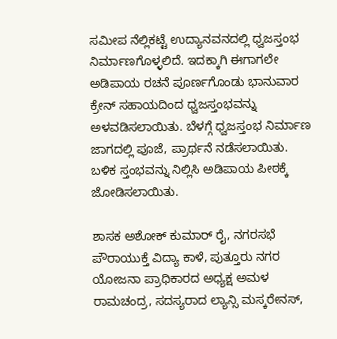ಸಮೀಪ ನೆಲ್ಲಿಕಟ್ಟೆ ಉದ್ಯಾನವನದಲ್ಲಿ ಧ್ವಜಸ್ತಂಭ ನಿರ್ಮಾಣಗೊಳ್ಳಲಿದೆ. ಇದಕ್ಕಾಗಿ ಈಗಾಗಲೇ ಅಡಿಪಾಯ ರಚನೆ ಪೂರ್ಣಗೊಂಡು ಭಾನುವಾರ ಕ್ರೇನ್ ಸಹಾಯದಿಂದ ಧ್ವಜಸ್ತಂಭವನ್ನು ಅಳವಡಿಸಲಾಯಿತು. ಬೆಳಗ್ಗೆ ಧ್ವಜಸ್ತಂಭ ನಿರ್ಮಾಣ ಜಾಗದಲ್ಲಿ ಪೂಜೆ, ಪ್ರಾರ್ಥನೆ ನಡೆಸಲಾಯಿತು. ಬಳಿಕ ಸ್ತಂಭವನ್ನು ನಿಲ್ಲಿಸಿ ಅಡಿಪಾಯ ಪೀಠಕ್ಕೆ ಜೋಡಿಸಲಾಯಿತು.

ಶಾಸಕ ಅಶೋಕ್ ಕುಮಾರ್ ರೈ, ನಗರಸಭೆ ಪೌರಾಯುಕ್ತೆ ವಿದ್ಯಾ ಕಾಳೆ, ಪುತ್ತೂರು ನಗರ ಯೋಜನಾ ಪ್ರಾಧಿಕಾರದ ಅಧ್ಯಕ್ಷ ಅಮಳ ರಾಮಚಂದ್ರ, ಸದಸ್ಯರಾದ ಲ್ಯಾನ್ಸಿ ಮಸ್ಕರೇನಸ್,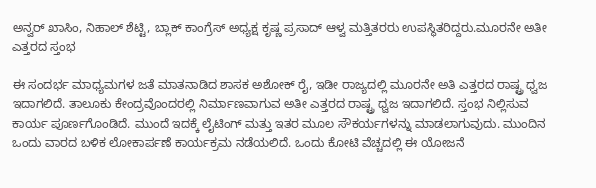ಅನ್ವರ್ ಖಾಸಿಂ, ನಿಹಾಲ್ ಶೆಟ್ಟಿ, ಬ್ಲಾಕ್ ಕಾಂಗ್ರೆಸ್ ಅಧ್ಯಕ್ಷ ಕೃಷ್ಣ ಪ್ರಸಾದ್ ಆಳ್ವ ಮತ್ತಿತರರು ಉಪಸ್ಥಿತರಿದ್ದರು.ಮೂರನೇ ಅತೀ ಎತ್ತರದ ಸ್ತಂಭ

ಈ ಸಂದರ್ಭ ಮಾಧ್ಯಮಗಳ ಜತೆ ಮಾತನಾಡಿದ ಶಾಸಕ ಅಶೋಕ್ ರೈ, ಇಡೀ ರಾಜ್ಯದಲ್ಲಿ ಮೂರನೇ ಅತಿ ಎತ್ತರದ ರಾಷ್ಟ್ರ ಧ್ವಜ ಇದಾಗಲಿದೆ. ತಾಲೂಕು ಕೇಂದ್ರವೊಂದರಲ್ಲಿ ನಿರ್ಮಾಣವಾಗುವ ಅತೀ ಎತ್ತರದ ರಾಷ್ಟ್ರ ಧ್ವಜ ಇದಾಗಲಿದೆ. ಸ್ತಂಭ ನಿಲ್ಲಿಸುವ ಕಾರ್ಯ ಪೂರ್ಣಗೊಂಡಿದೆ. ಮುಂದೆ ಇದಕ್ಕೆ ಲೈಟಿಂಗ್ ಮತ್ತು ಇತರ ಮೂಲ ಸೌಕರ್ಯಗಳನ್ನು ಮಾಡಲಾಗುವುದು. ಮುಂದಿನ ಒಂದು ವಾರದ ಬಳಿಕ ಲೋಕಾರ್ಪಣೆ ಕಾರ್ಯಕ್ರಮ ನಡೆಯಲಿದೆ. ಒಂದು ಕೋಟಿ ವೆಚ್ಚದಲ್ಲಿ ಈ ಯೋಜನೆ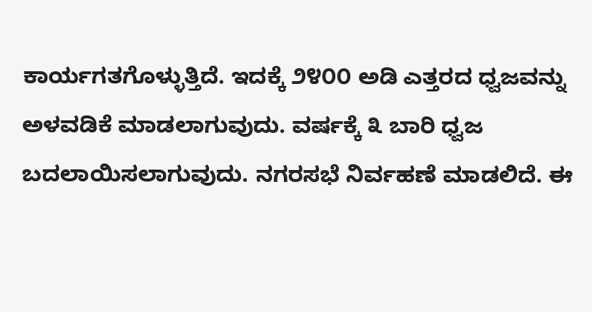ಕಾರ್ಯಗತಗೊಳ್ಳುತ್ತಿದೆ. ಇದಕ್ಕೆ ೨೪೦೦ ಅಡಿ ಎತ್ತರದ ಧ್ವಜವನ್ನು ಅಳವಡಿಕೆ ಮಾಡಲಾಗುವುದು. ವರ್ಷಕ್ಕೆ ೩ ಬಾರಿ ಧ್ವಜ ಬದಲಾಯಿಸಲಾಗುವುದು. ನಗರಸಭೆ ನಿರ್ವಹಣೆ ಮಾಡಲಿದೆ. ಈ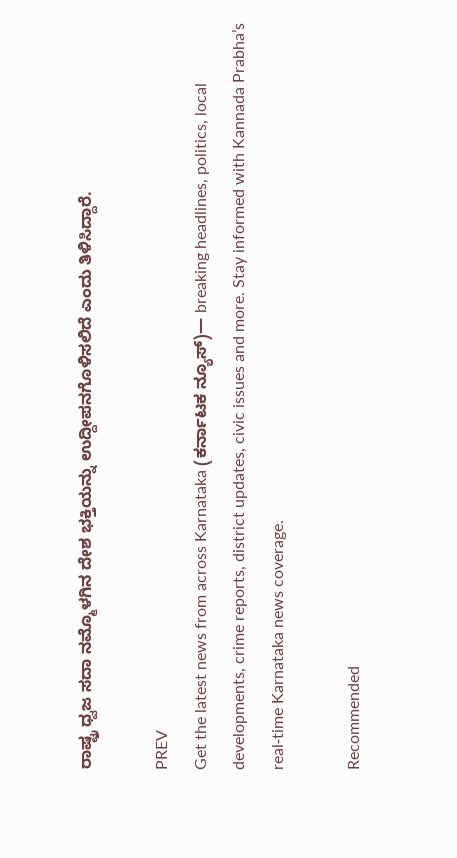ರಾಷ್ಟ್ರ ಧ್ವಜ ಸದಾ ನಮ್ಮೊಳಗಿನ ದೇಶ ಭಕ್ತಿಯನ್ನು ಉದ್ದೀಪನಗೊಳಿಸಲಿದೆ ಎಂದು ತಿಳಿಸಿದ್ದಾರೆ.

PREV
Get the latest news from across Karnataka (ಕರ್ನಾಟಕ ನ್ಯೂಸ್)— breaking headlines, politics, local developments, crime reports, district updates, civic issues and more. Stay informed with Kannada Prabha’s real‑time Karnataka news coverage.

Recommended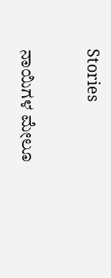Stories

ನಾಯಿಗಳ ಮೇಲೂ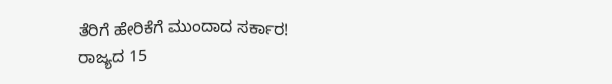ತೆರಿಗೆ ಹೇರಿಕೆಗೆ ಮುಂದಾದ ಸರ್ಕಾರ!
ರಾಜ್ಯದ 15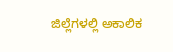ಜಿಲ್ಲೆಗಳಲ್ಲಿ ಅಕಾಲಿಕ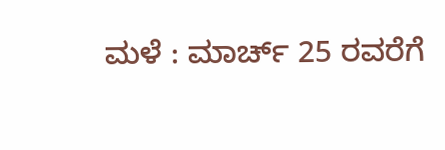ಮಳೆ : ಮಾರ್ಚ್ 25 ರವರೆಗೆ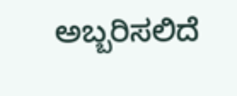ಅಬ್ಬರಿಸಲಿದೆ